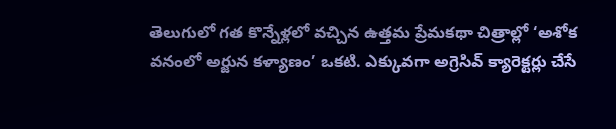తెలుగులో గత కొన్నేళ్లలో వచ్చిన ఉత్తమ ప్రేమకథా చిత్రాల్లో ‘అశోక వనంలో అర్జున కళ్యాణం’ ఒకటి. ఎక్కువగా అగ్రెసివ్ క్యారెక్టర్లు చేసే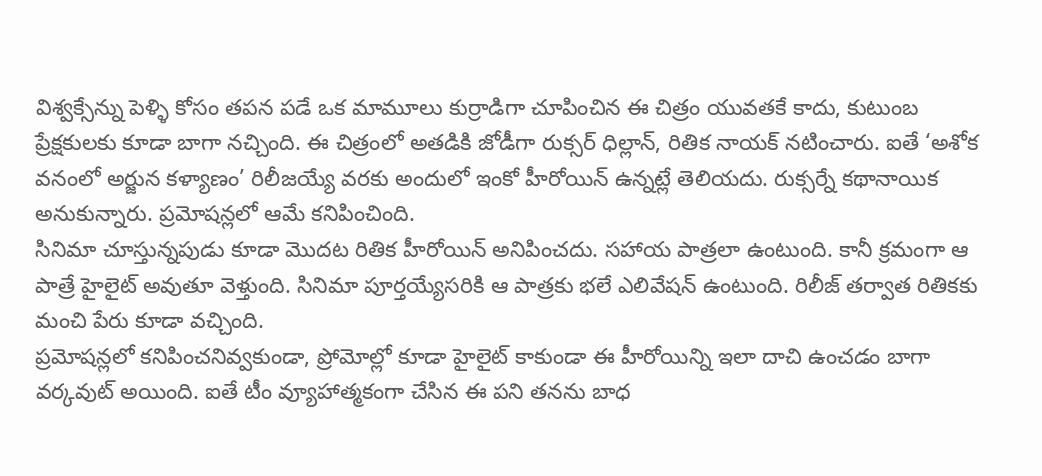విశ్వక్సేన్ను పెళ్ళి కోసం తపన పడే ఒక మామూలు కుర్రాడిగా చూపించిన ఈ చిత్రం యువతకే కాదు, కుటుంబ ప్రేక్షకులకు కూడా బాగా నచ్చింది. ఈ చిత్రంలో అతడికి జోడీగా రుక్సర్ ధిల్లాన్, రితిక నాయక్ నటించారు. ఐతే ‘అశోక వనంలో అర్జున కళ్యాణం’ రిలీజయ్యే వరకు అందులో ఇంకో హీరోయిన్ ఉన్నట్లే తెలియదు. రుక్సర్నే కథానాయిక అనుకున్నారు. ప్రమోషన్లలో ఆమే కనిపించింది.
సినిమా చూస్తున్నపుడు కూడా మొదట రితిక హీరోయిన్ అనిపించదు. సహాయ పాత్రలా ఉంటుంది. కానీ క్రమంగా ఆ పాత్రే హైలైట్ అవుతూ వెళ్తుంది. సినిమా పూర్తయ్యేసరికి ఆ పాత్రకు భలే ఎలివేషన్ ఉంటుంది. రిలీజ్ తర్వాత రితికకు మంచి పేరు కూడా వచ్చింది.
ప్రమోషన్లలో కనిపించనివ్వకుండా, ప్రోమోల్లో కూడా హైలైట్ కాకుండా ఈ హీరోయిన్ని ఇలా దాచి ఉంచడం బాగా వర్కవుట్ అయింది. ఐతే టీం వ్యూహాత్మకంగా చేసిన ఈ పని తనను బాధ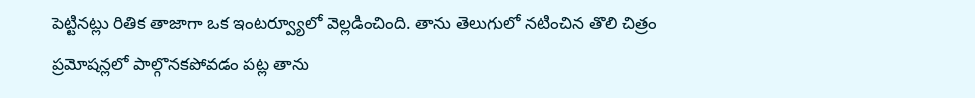పెట్టినట్లు రితిక తాజాగా ఒక ఇంటర్వ్యూలో వెల్లడించింది. తాను తెలుగులో నటించిన తొలి చిత్రం ప్రమోషన్లలో పాల్గొనకపోవడం పట్ల తాను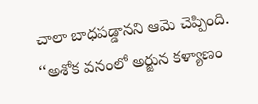చాలా బాధపడ్డానని ఆమె చెప్పింది.
‘‘అశోక వనంలో అర్జున కళ్యాణం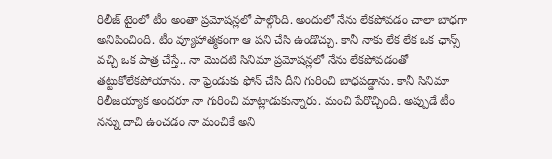రిలీజ్ టైంలో టీం అంతా ప్రమోషన్లలో పాల్గొంది. అందులో నేను లేకపోవడం చాలా బాధగా అనిపించింది. టీం వ్యూహాత్మకంగా ఆ పని చేసి ఉండొచ్చు. కానీ నాకు లేక లేక ఒక ఛాన్స్ వచ్చి ఒక పాత్ర చేస్తే.. నా మొదటి సినిమా ప్రమోషన్లలో నేను లేకపోవడంతో తట్టుకోలేకపోయాను. నా ఫ్రెండుకు ఫోన్ చేసి దీని గురించి బాధపడ్డాను. కానీ సినిమా రిలీజయ్యాక అందరూ నా గురించి మాట్లాడుకున్నారు. మంచి పేరొచ్చింది. అప్పుడే టీం నన్ను దాచి ఉంచడం నా మంచికే అని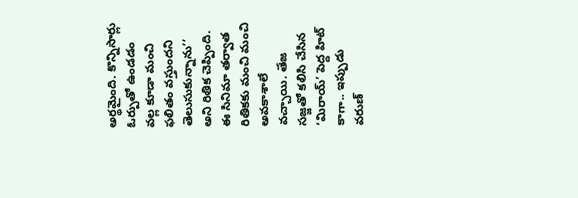అర్థమైంది. కొన్నిసార్లు ఓర్పుతో ఉండడం వల్ల కూడా మంచి ఫలితం వస్తుందని తెలుసుకున్నాను’’ అని రితిక చెప్పింది.
ఈ సినిమా తర్వాత రితికకు మంచి మంచి అవకాశాలే వచ్చాయి. తేజ సజ్జతో కలిసి చేసిన ‘మిరాయ్’ పెద్ద హిట్ కాగా.. ఇప్పుడు వరుణ్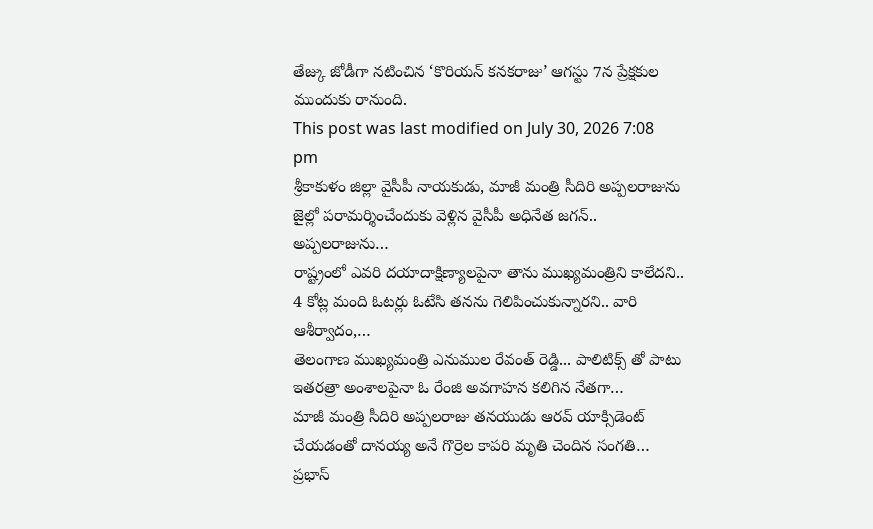తేజ్కు జోడీగా నటించిన ‘కొరియన్ కనకరాజు’ ఆగస్టు 7న ప్రేక్షకుల ముందుకు రానుంది.
This post was last modified on July 30, 2026 7:08 pm
శ్రీకాకుళం జిల్లా వైసీపీ నాయకుడు, మాజీ మంత్రి సీదిరి అప్పలరాజును జైల్లో పరామర్శించేందుకు వెళ్లిన వైసీపీ అధినేత జగన్.. అప్పలరాజును…
రాష్ట్రంలో ఎవరి దయాదాక్షిణ్యాలపైనా తాను ముఖ్యమంత్రిని కాలేదని.. 4 కోట్ల మంది ఓటర్లు ఓటేసి తనను గెలిపించుకున్నారని.. వారి ఆశీర్వాదం,…
తెలంగాణ ముఖ్యమంత్రి ఎనుముల రేవంత్ రెడ్డి... పాలిటిక్స్ తో పాటు ఇతరత్రా అంశాలపైనా ఓ రేంజి అవగాహన కలిగిన నేతగా…
మాజీ మంత్రి సీదిరి అప్పలరాజు తనయుడు ఆరవ్ యాక్సిడెంట్ చేయడంతో దానయ్య అనే గొర్రెల కాపరి మృతి చెందిన సంగతి…
ప్రభాస్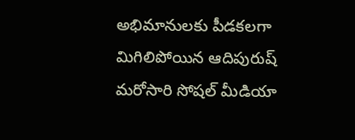అభిమానులకు పీడకలగా మిగిలిపోయిన ఆదిపురుష్ మరోసారి సోషల్ మీడియా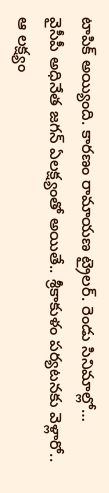టాపిక్ అయ్యింది. కారణం రామాయణ ట్రైలర్. రెండు సినిమాల్లో…
వైసీపీ అధినేత జగన్ ఏలక్ష్యంతో అయితే.. శ్రీకాకుళం పర్యటనకు వెళ్లారో.. ఆ లక్ష్యం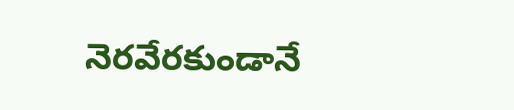నెరవేరకుండానే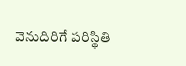వెనుదిరిగే పరిస్థితి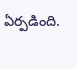ఏర్పడింది.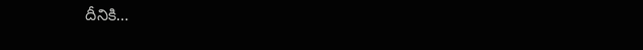దీనికి…